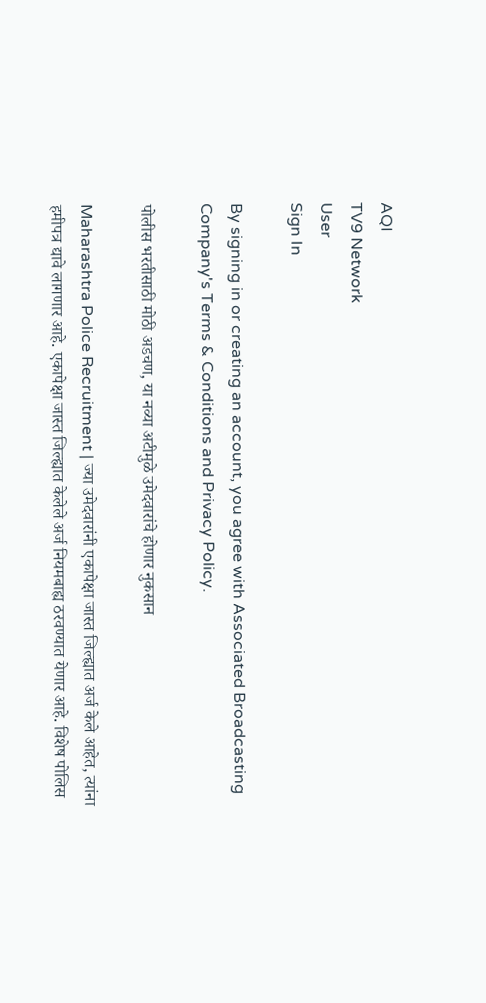AQI
TV9 Network
User
Sign In

By signing in or creating an account, you agree with Associated Broadcasting Company's Terms & Conditions and Privacy Policy.

पोलीस भरतीसाठी मोठी अडचण, या नव्या अटीमुळे उमेदवारांचे होणार नुकसान

Maharashtra Police Recruitment | ज्या उमेदवारांनी एकापेक्षा जास्त जिल्ह्यात अर्ज केले आहेत, त्यांना हमीपत्र द्यावे लागणार आहे. एकापेक्षा जास्त जिल्ह्यात केलेले अर्ज नियमबाह्य ठरवण्यात येणार आहे. विशेष पोलिस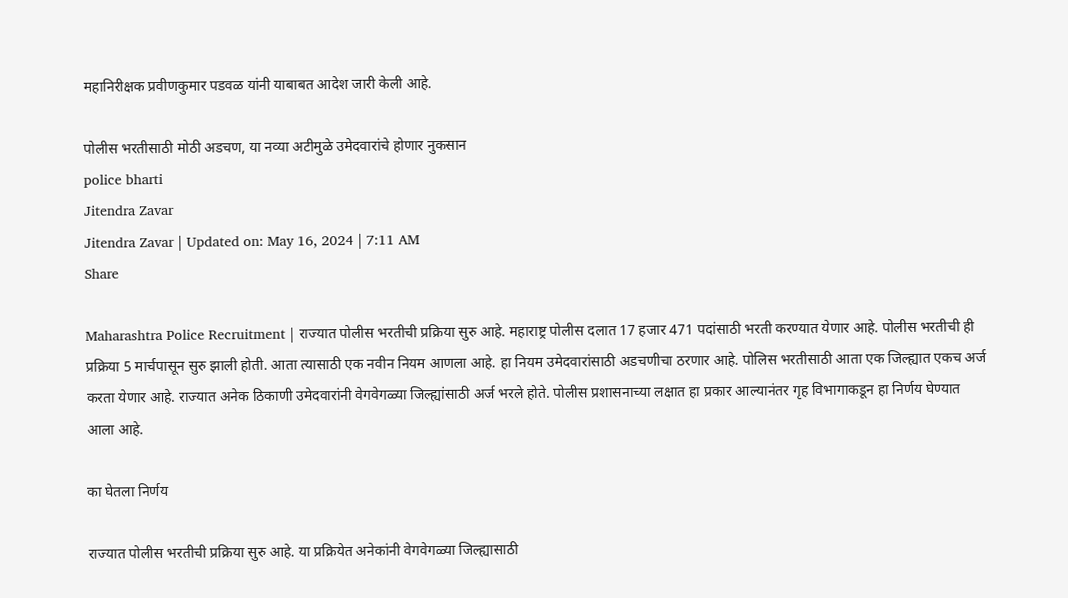महानिरीक्षक प्रवीणकुमार पडवळ यांनी याबाबत आदेश जारी केली आहे.

पोलीस भरतीसाठी मोठी अडचण, या नव्या अटीमुळे उमेदवारांचे होणार नुकसान
police bharti
Jitendra Zavar
Jitendra Zavar | Updated on: May 16, 2024 | 7:11 AM
Share

Maharashtra Police Recruitment | राज्यात पोलीस भरतीची प्रक्रिया सुरु आहे. महाराष्ट्र पोलीस दलात 17 हजार 471 पदांसाठी भरती करण्यात येणार आहे. पोलीस भरतीची ही प्रक्रिया 5 मार्चपासून सुरु झाली होती. आता त्यासाठी एक नवीन नियम आणला आहे. हा नियम उमेदवारांसाठी अडचणीचा ठरणार आहे. पोलिस भरतीसाठी आता एक जिल्ह्यात एकच अर्ज करता येणार आहे. राज्यात अनेक ठिकाणी उमेदवारांनी वेगवेगळ्या जिल्ह्यांसाठी अर्ज भरले होते. पोलीस प्रशासनाच्या लक्षात हा प्रकार आल्यानंतर गृह विभागाकडून हा निर्णय घेण्यात आला आहे.

का घेतला निर्णय

राज्यात पोलीस भरतीची प्रक्रिया सुरु आहे. या प्रक्रियेत अनेकांनी वेगवेगळ्या जिल्ह्यासाठी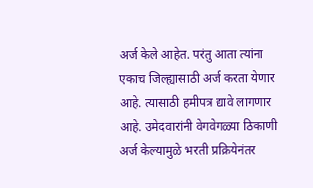अर्ज केले आहेत. परंतु आता त्यांना एकाच जिल्ह्यासाठी अर्ज करता येणार आहे. त्यासाठी हमीपत्र द्यावे लागणार आहे. उमेदवारांनी वेगवेगळ्या ठिकाणी अर्ज केल्यामुळे भरती प्रक्रियेनंतर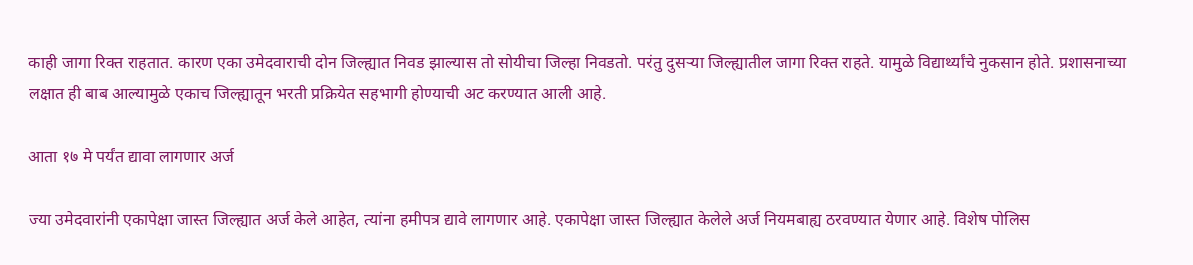काही जागा रिक्त राहतात. कारण एका उमेदवाराची दोन जिल्ह्यात निवड झाल्यास तो सोयीचा जिल्हा निवडतो. परंतु दुसऱ्या जिल्ह्यातील जागा रिक्त राहते. यामुळे विद्यार्थ्यांचे नुकसान होते. प्रशासनाच्या लक्षात ही बाब आल्यामुळे एकाच जिल्ह्यातून भरती प्रक्रियेत सहभागी होण्याची अट करण्यात आली आहे.

आता १७ मे पर्यंत द्यावा लागणार अर्ज

ज्या उमेदवारांनी एकापेक्षा जास्त जिल्ह्यात अर्ज केले आहेत, त्यांना हमीपत्र द्यावे लागणार आहे. एकापेक्षा जास्त जिल्ह्यात केलेले अर्ज नियमबाह्य ठरवण्यात येणार आहे. विशेष पोलिस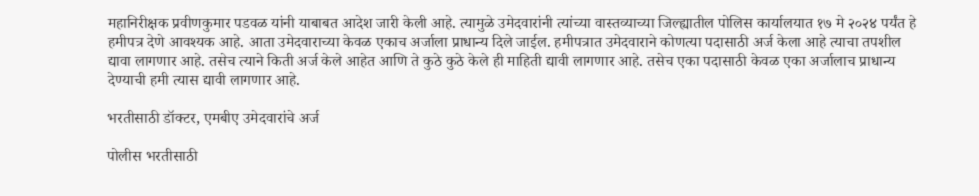महानिरीक्षक प्रवीणकुमार पडवळ यांनी याबाबत आदेश जारी केली आहे. त्यामुळे उमेदवारांनी त्यांच्या वास्तव्याच्या जिल्ह्यातील पोलिस कार्यालयात १७ मे २०२४ पर्यंत हे हमीपत्र देणे आवश्यक आहे. आता उमेदवाराच्या केवळ एकाच अर्जाला प्राधान्य दिले जाईल. हमीपत्रात उमेदवाराने कोणत्या पदासाठी अर्ज केला आहे त्याचा तपशील द्यावा लागणार आहे. तसेच त्याने किती अर्ज केले आहेत आणि ते कुठे कुठे केले ही माहिती द्यावी लागणार आहे. तसेच एका पदासाठी केवळ एका अर्जालाच प्राधान्य देण्याची हमी त्यास द्यावी लागणार आहे.

भरतीसाठी डॉक्टर, एमबीए उमेदवारांचे अर्ज

पोलीस भरतीसाठी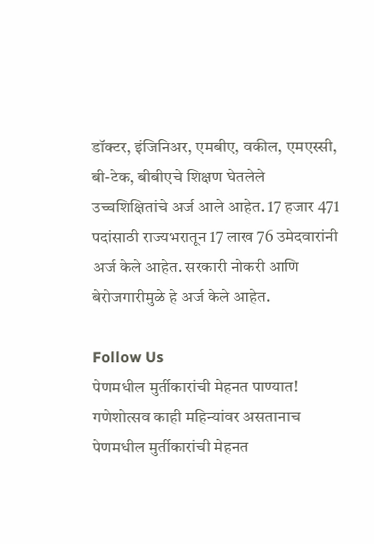डॉक्टर, इंजिनिअर, एमबीए, वकील, एमएस्सी, बी-टेक, बीबीएचे शिक्षण घेतलेले उच्चशिक्षितांचे अर्ज आले आहेत. 17 हजार 471 पदांसाठी राज्यभरातून 17 लाख 76 उमेदवारांनी अर्ज केले आहेत. सरकारी नोकरी आणि बेरोजगारीमुळे हे अर्ज केले आहेत.

Follow Us
पेणमधील मुर्तीकारांची मेहनत पाण्यात! गणेशोत्सव काही महिन्यांवर असतानाच
पेणमधील मुर्तीकारांची मेहनत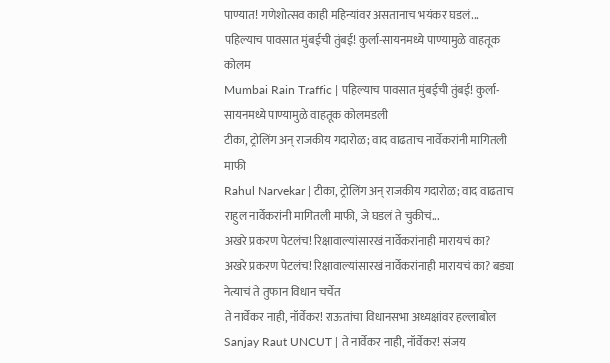पाण्यात! गणेशोत्सव काही महिन्यांवर असतानाच भयंकर घडलं...
पहिल्याच पावसात मुंबईची तुंबई! कुर्ला-सायनमध्ये पाण्यामुळे वाहतूक कोलम
Mumbai Rain Traffic | पहिल्याच पावसात मुंबईची तुंबई! कुर्ला-सायनमध्ये पाण्यामुळे वाहतूक कोलमडली
टीका, ट्रोलिंग अन् राजकीय गदारोळ; वाद वाढताच नार्वेकरांनी मागितली माफी
Rahul Narvekar | टीका, ट्रोलिंग अन् राजकीय गदारोळ; वाद वाढताच राहुल नार्वेकरांनी मागितली माफी, जे घडलं ते चुकीचं...
अखरे प्रकरण पेटलंच! रिक्षावाल्यांसारखं नार्वेकरांनाही मारायचं का?
अखरे प्रकरण पेटलंच! रिक्षावाल्यांसारखं नार्वेकरांनाही मारायचं का? बड्या नेत्याचं ते तुफान विधान चर्चेत
ते नार्वेकर नाही, नॉर्वेकर! राऊतांचा विधानसभा अध्यक्षांवर हल्लाबोल
Sanjay Raut UNCUT | ते नार्वेकर नाही, नॉर्वेकर! संजय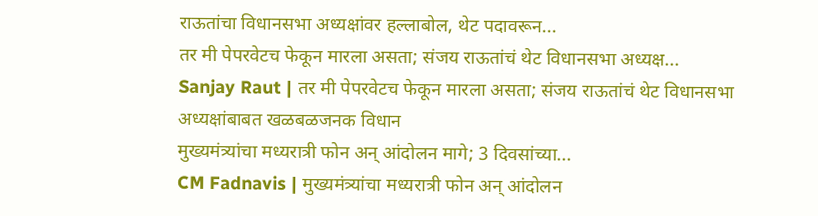राऊतांचा विधानसभा अध्यक्षांवर हल्लाबोल, थेट पदावरून...
तर मी पेपरवेटच फेकून मारला असता; संजय राऊतांचं थेट विधानसभा अध्यक्ष...
Sanjay Raut | तर मी पेपरवेटच फेकून मारला असता; संजय राऊतांचं थेट विधानसभा अध्यक्षांबाबत खळबळजनक विधान
मुख्यमंत्र्यांचा मध्यरात्री फोन अन् आंदोलन मागे; 3 दिवसांच्या...
CM Fadnavis | मुख्यमंत्र्यांचा मध्यरात्री फोन अन् आंदोलन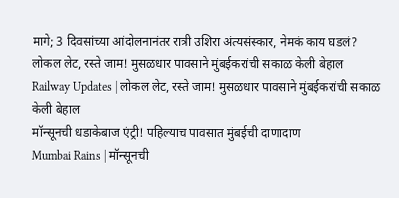मागे; 3 दिवसांच्या आंदोलनानंतर रात्री उशिरा अंत्यसंस्कार, नेमकं काय घडलं?
लोकल लेट, रस्ते जाम! मुसळधार पावसाने मुंबईकरांची सकाळ केली बेहाल
Railway Updates | लोकल लेट, रस्ते जाम! मुसळधार पावसाने मुंबईकरांची सकाळ केली बेहाल
मॉन्सूनची धडाकेबाज एंट्री! पहिल्याच पावसात मुंबईची दाणादाण
Mumbai Rains | मॉन्सूनची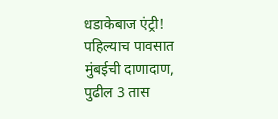धडाकेबाज एंट्री! पहिल्याच पावसात मुंबईची दाणादाण, पुढील 3 तास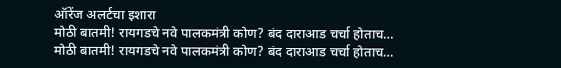ऑरेंज अलर्टचा इशारा
मोठी बातमी! रायगडचे नवे पालकमंत्री कोण? बंद दाराआड चर्चा होताच…
मोठी बातमी! रायगडचे नवे पालकमंत्री कोण? बंद दाराआड चर्चा होताच…